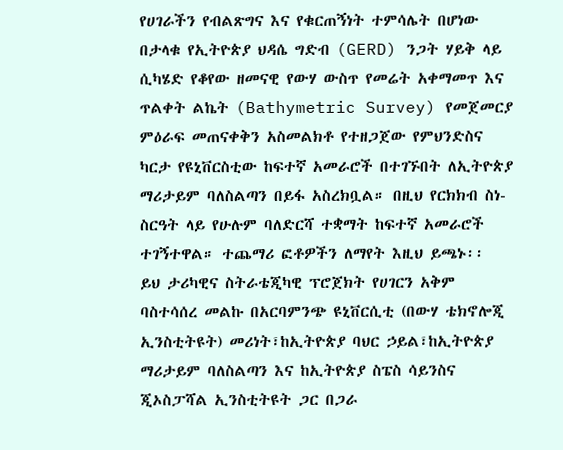የሀገራችን የብልጽግና እና የቁርጠኝነት ተምሳሌት በሆነው በታላቁ የኢትዮጵያ ህዳሴ ግድብ (GERD) ንጋት ሃይቅ ላይ ሲካሄድ የቆየው ዘመናዊ የውሃ ውስጥ የመሬት አቀማመጥ እና ጥልቀት ልኬት (Bathymetric Survey) የመጀመርያ ምዕራፍ መጠናቀቅን አስመልክቶ የተዘጋጀው የምህንድስና ካርታ የዩኒቨርስቲው ከፍተኛ አመራሮች በተገኙበት ለኢትዮጵያ ማሪታይም ባለስልጣን በይፋ አስረክቧል። በዚህ የርክክብ ስነ-ስርዓት ላይ የሁሉም ባለድርሻ ተቋማት ከፍተኛ አመራሮች ተገኝተዋል። ተጨማሪ ፎቶዎችን ለማየት እዚህ ይጫኑ፡፡
ይህ ታሪካዊና ስትራቴጂካዊ ፕሮጀክት የሀገርን አቅም ባስተሳሰረ መልኩ በአርባምንጭ ዩኒቨርሲቲ (በውሃ ቴክኖሎጂ ኢንስቲትዩት) መሪነት፣ከኢትዮጵያ ባህር ኃይል፣ከኢትዮጵያ ማሪታይም ባለስልጣን እና ከኢትዮጵያ ስፔስ ሳይንስና ጂኦስፓሻል ኢንስቲትዩት ጋር በጋራ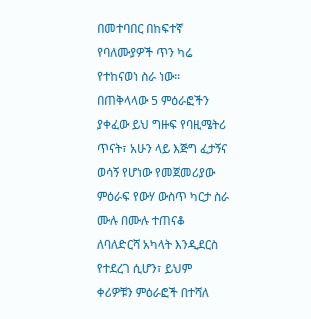በመተባበር በከፍተኛ የባለሙያዎች ጥን ካሬ የተከናወነ ስራ ነው።
በጠቅላላው 5 ምዕራፎችን ያቀፈው ይህ ግዙፍ የባዚሜትሪ ጥናት፣ አሁን ላይ እጅግ ፈታኝና ወሳኝ የሆነው የመጀመሪያው ምዕራፍ የውሃ ውስጥ ካርታ ስራ ሙሉ በሙሉ ተጠናቆ ለባለድርሻ አካላት እንዲደርስ የተደረገ ሲሆን፣ ይህም ቀሪዎቹን ምዕራፎች በተሻለ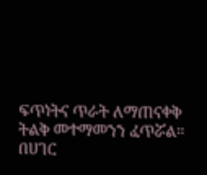ፍጥነትና ጥራት ለማጠናቀቅ ትልቅ መተማመንን ፈጥሯል።
በሀገር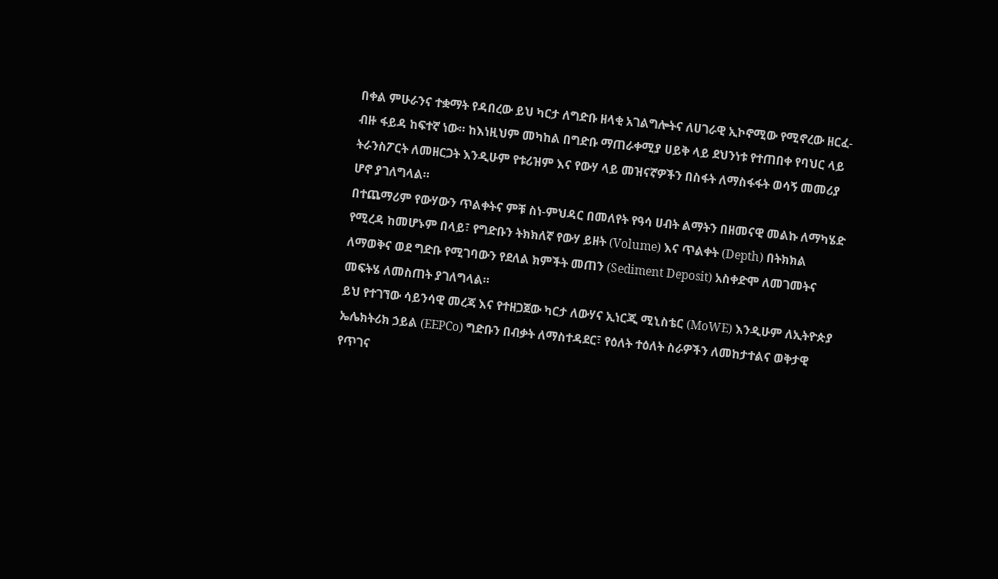በቀል ምሁራንና ተቋማት የዳበረው ይህ ካርታ ለግድቡ ዘላቂ አገልግሎትና ለሀገራዊ ኢኮኖሚው የሚኖረው ዘርፈ-ብዙ ፋይዳ ከፍተኛ ነው። ከእነዚህም መካከል በግድቡ ማጠራቀሚያ ሀይቅ ላይ ደህንነቱ የተጠበቀ የባህር ላይ ትራንስፖርት ለመዘርጋት እንዲሁም የቱሪዝም እና የውሃ ላይ መዝናኛዎችን በስፋት ለማስፋፋት ወሳኝ መመሪያ ሆኖ ያገለግላል።
በተጨማሪም የውሃውን ጥልቀትና ምቹ ስነ-ምህዳር በመለየት የዓሳ ሀብት ልማትን በዘመናዊ መልኩ ለማካሄድ የሚረዳ ከመሆኑም በላይ፣ የግድቡን ትክክለኛ የውሃ ይዘት (Volume) እና ጥልቀት (Depth) በትክክል ለማወቅና ወደ ግድቡ የሚገባውን የደለል ክምችት መጠን (Sediment Deposit) አስቀድሞ ለመገመትና መፍትሄ ለመስጠት ያገለግላል።
ይህ የተገኘው ሳይንሳዊ መረጃ እና የተዘጋጀው ካርታ ለውሃና ኢነርጂ ሚኒስቴር (MoWE) እንዲሁም ለኢትዮጵያ ኤሌክትሪክ ኃይል (EEPCo) ግድቡን በብቃት ለማስተዳደር፣ የዕለት ተዕለት ስራዎችን ለመከታተልና ወቅታዊ የጥገና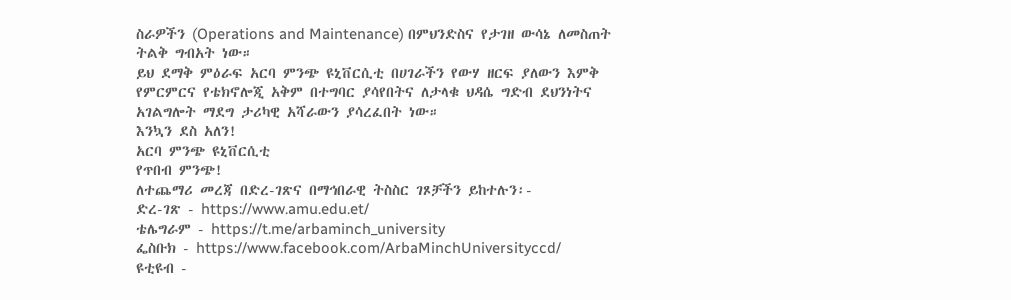ስራዎችን (Operations and Maintenance) በምህንድስና የታገዘ ውሳኔ ለመስጠት ትልቅ ግብአት ነው።
ይህ ደማቅ ምዕራፍ አርባ ምንጭ ዩኒቨርሲቲ በሀገራችን የውሃ ዘርፍ ያለውን እምቅ የምርምርና የቴክኖሎጂ አቅም በተግባር ያሳየበትና ለታላቁ ህዳሴ ግድብ ደህንነትና አገልግሎት ማደግ ታሪካዊ አሻራውን ያሳረፈበት ነው።
እንኳን ደስ አለን!
አርባ ምንጭ ዩኒቨርሲቲ
የጥበብ ምንጭ!
ለተጨማሪ መረጃ በድረ-ገጽና በማኅበራዊ ትስስር ገጾቻችን ይከተሉን፡-
ድረ-ገጽ - https://www.amu.edu.et/
ቴሌግራም - https://t.me/arbaminch_university
ፌስቡክ - https://www.facebook.com/ArbaMinchUniversityccd/
ዩቲዩብ -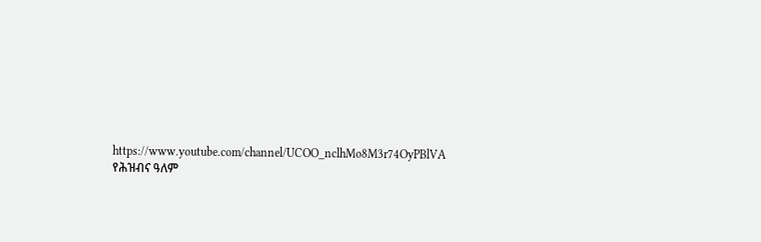https://www.youtube.com/channel/UCOO_nclhMo8M3r74OyPBlVA
የሕዝብና ዓለም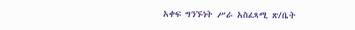አቀፍ ግንኙነት ሥራ አስፈጻሚ ጽ/ቤት